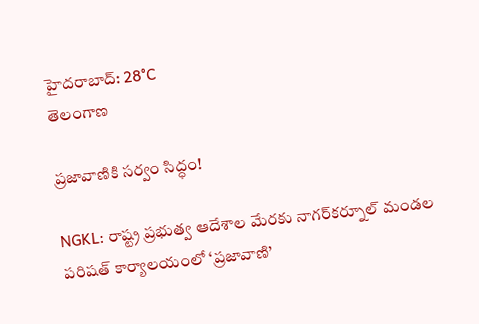హైదరాబాద్: 28°C
తెలంగాణ

ప్రజావాణికి సర్వం సిద్ధం!

NGKL: రాష్ట్ర ప్రభుత్వ ఆదేశాల మేరకు నాగర్‌కర్నూల్ మండల పరిషత్ కార్యాలయంలో ‘ప్రజావాణి’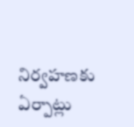నిర్వహణకు ఏర్పాట్లు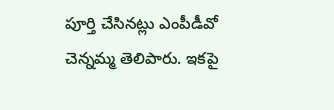పూర్తి చేసినట్లు ఎంపీడీవో చెన్నమ్మ తెలిపారు. ఇకపై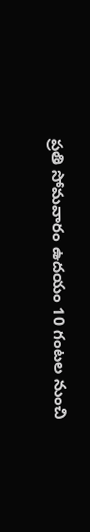ప్రతి సోమవారం ఉదయం 10 గంటల నుంచి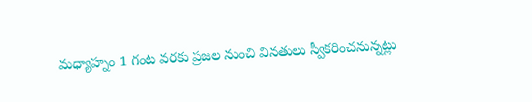మధ్యాహ్నం 1 గంట వరకు ప్రజల నుంచి వినతులు స్వీకరించనున్నట్లు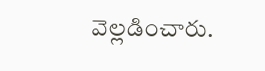వెల్లడించారు.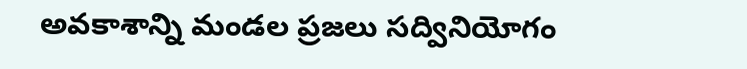అవకాశాన్ని మండల ప్రజలు సద్వినియోగం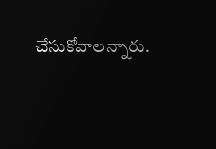చేసుకోవాలన్నారు.